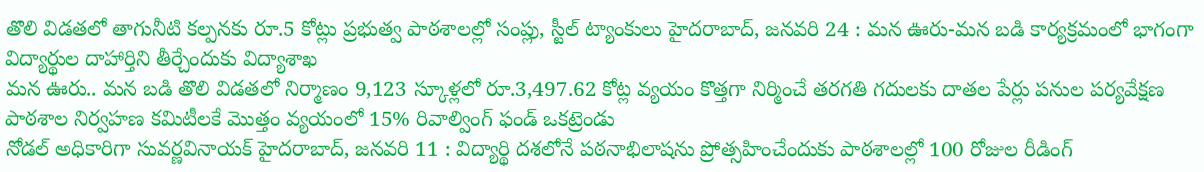తొలి విడతలో తాగునీటి కల్పనకు రూ.5 కోట్లు ప్రభుత్వ పాఠశాలల్లో సంప్లు, స్టీల్ ట్యాంకులు హైదరాబాద్, జనవరి 24 : మన ఊరు-మన బడి కార్యక్రమంలో భాగంగా విద్యార్థుల దాహార్తిని తీర్చేందుకు విద్యాశాఖ
మన ఊరు.. మన బడి తొలి విడతలో నిర్మాణం 9,123 స్కూళ్లలో రూ.3,497.62 కోట్ల వ్యయం కొత్తగా నిర్మించే తరగతి గదులకు దాతల పేర్లు పనుల పర్యవేక్షణ పాఠశాల నిర్వహణ కమిటీలకే మొత్తం వ్యయంలో 15% రివాల్వింగ్ ఫండ్ ఒకట్రెండు
నోడల్ అధికారిగా సువర్ణవినాయక్ హైదరాబాద్, జనవరి 11 : విద్యార్థి దశలోనే పఠనాభిలాషను ప్రోత్సహించేందుకు పాఠశాలల్లో 100 రోజుల రీడింగ్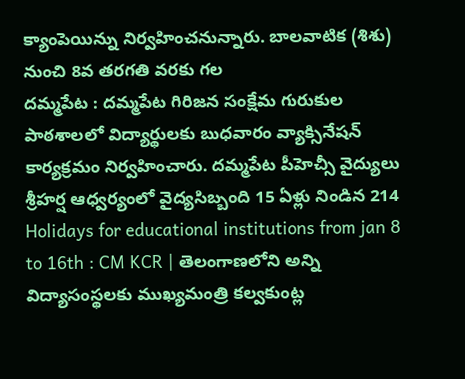క్యాంపెయిన్ను నిర్వహించనున్నారు. బాలవాటిక (శిశు) నుంచి 8వ తరగతి వరకు గల
దమ్మపేట : దమ్మపేట గిరిజన సంక్షేమ గురుకుల పాఠశాలలో విద్యార్థులకు బుధవారం వ్యాక్సినేషన్ కార్యక్రమం నిర్వహించారు. దమ్మపేట పీహెచ్సీ వైద్యులు శ్రీహర్ష ఆధ్వర్యంలో వైద్యసిబ్బంది 15 ఏళ్లు నిండిన 214
Holidays for educational institutions from jan 8 to 16th : CM KCR | తెలంగాణలోని అన్ని విద్యాసంస్థలకు ముఖ్యమంత్రి కల్వకుంట్ల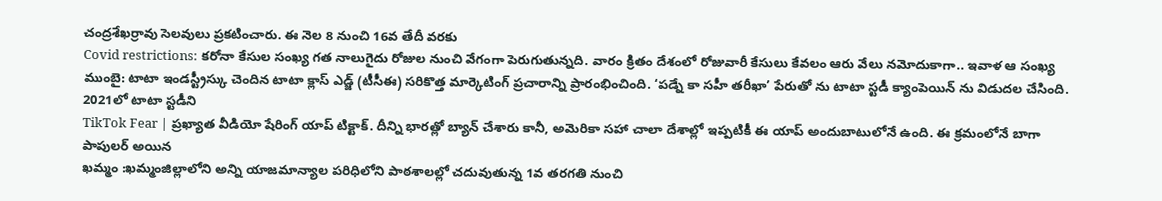చంద్రశేఖర్రావు సెలవులు ప్రకటించారు. ఈ నెల 8 నుంచి 16వ తేదీ వరకు
Covid restrictions: కరోనా కేసుల సంఖ్య గత నాలుగైదు రోజుల నుంచి వేగంగా పెరుగుతున్నది. వారం క్రితం దేశంలో రోజువారీ కేసులు కేవలం ఆరు వేలు నమోదుకాగా.. ఇవాళ ఆ సంఖ్య
ముంబై: టాటా ఇండస్ట్రీస్కు చెందిన టాటా క్లాస్ ఎడ్జ్ (టీసీఈ) సరికొత్త మార్కెటింగ్ ప్రచారాన్ని ప్రారంభించింది. ‘పడ్నే కా సహీ తరీఖా’ పేరుతో ను టాటా స్టడీ క్యాంపెయిన్ ను విడుదల చేసింది. 2021లో టాటా స్టడీని
TikTok Fear | ప్రఖ్యాత వీడియో షేరింగ్ యాప్ టిక్టాక్. దీన్ని భారత్లో బ్యాన్ చేశారు కానీ, అమెరికా సహా చాలా దేశాల్లో ఇప్పటికీ ఈ యాప్ అందుబాటులోనే ఉంది. ఈ క్రమంలోనే బాగా పాపులర్ అయిన
ఖమ్మం :ఖమ్మంజిల్లాలోని అన్ని యాజమాన్యాల పరిధిలోని పాఠశాలల్లో చదువుతున్న 1వ తరగతి నుంచి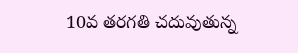10వ తరగతి చదువుతున్న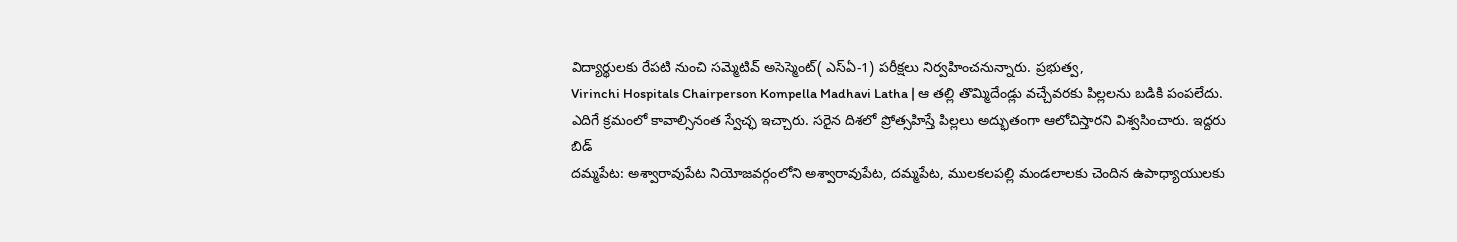విద్యార్థులకు రేపటి నుంచి సమ్మెటివ్ అసెస్మెంట్( ఎస్ఏ-1) పరీక్షలు నిర్వహించనున్నారు. ప్రభుత్వ,
Virinchi Hospitals Chairperson Kompella Madhavi Latha | ఆ తల్లి తొమ్మిదేండ్లు వచ్చేవరకు పిల్లలను బడికి పంపలేదు. ఎదిగే క్రమంలో కావాల్సినంత స్వేచ్ఛ ఇచ్చారు. సరైన దిశలో ప్రోత్సహిస్తే పిల్లలు అద్భుతంగా ఆలోచిస్తారని విశ్వసించారు. ఇద్దరు బిడ్
దమ్మపేట: అశ్వారావుపేట నియోజవర్గంలోని అశ్వారావుపేట, దమ్మపేట, ములకలపల్లి మండలాలకు చెందిన ఉపాధ్యాయులకు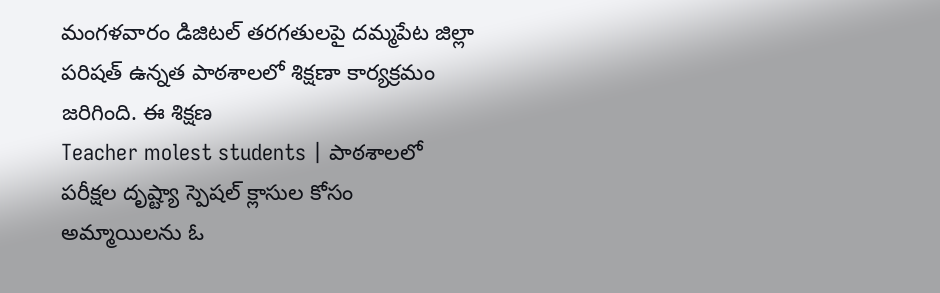మంగళవారం డిజిటల్ తరగతులపై దమ్మపేట జిల్లా పరిషత్ ఉన్నత పాఠశాలలో శిక్షణా కార్యక్రమం జరిగింది. ఈ శిక్షణ
Teacher molest students | పాఠశాలలో పరీక్షల దృష్ట్యా స్పెషల్ క్లాసుల కోసం అమ్మాయిలను ఓ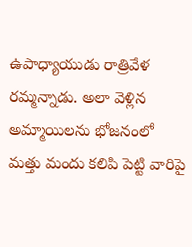ఉపాధ్యాయుడు రాత్రివేళ రమ్మన్నాడు. అలా వెళ్లిన అమ్మాయిలను భోజనంలో మత్తు మందు కలిపి పెట్టి వారిపై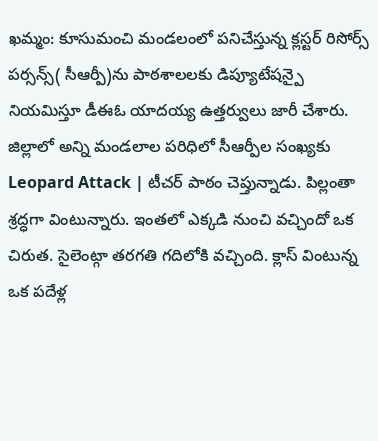ఖమ్మం: కూసుమంచి మండలంలో పనిచేస్తున్న క్లస్టర్ రిసోర్స్ పర్సన్స్( సీఆర్పీ)ను పాఠశాలలకు డిప్యూటేషన్పై నియమిస్తూ డీఈఓ యాదయ్య ఉత్తర్వులు జారీ చేశారు. జిల్లాలో అన్ని మండలాల పరిధిలో సీఆర్పీల సంఖ్యకు
Leopard Attack | టీచర్ పాఠం చెప్తున్నాడు. పిల్లంతా శ్రద్ధగా వింటున్నారు. ఇంతలో ఎక్కడి నుంచి వచ్చిందో ఒక చిరుత. సైలెంట్గా తరగతి గదిలోకి వచ్చింది. క్లాస్ వింటున్న ఒక పదేళ్ల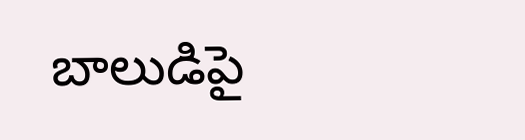బాలుడిపై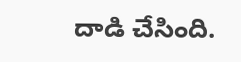దాడి చేసింది.